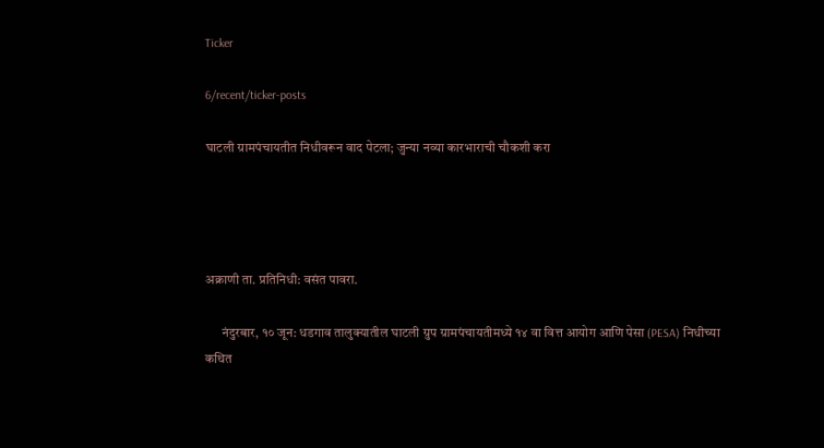Ticker

6/recent/ticker-posts

घाटली ग्रामपंचायतीत निधीवरून वाद पेटला; जुन्या नव्या कारभाराची चौकशी करा




अक्राणी ता. प्रतिनिधी: वसंत पावरा.

      नंदुरबार, १० जून: धडगाव तालुक्यातील घाटली ग्रुप ग्रामपंचायतीमध्ये १४ वा वित्त आयोग आणि पेसा (PESA) निधीच्या कथित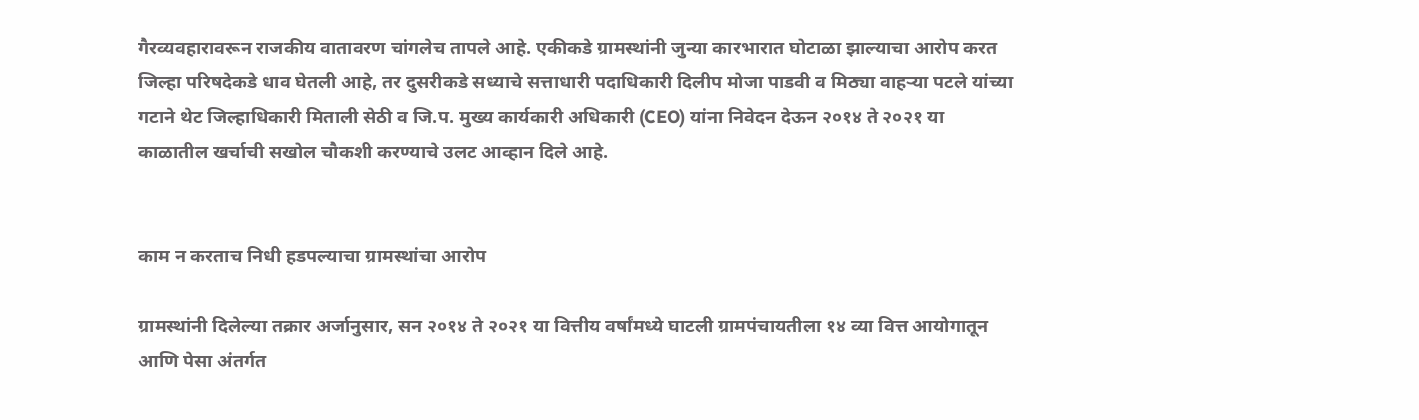गैरव्यवहारावरून राजकीय वातावरण चांगलेच तापले आहे. एकीकडे ग्रामस्थांनी जुन्या कारभारात घोटाळा झाल्याचा आरोप करत जिल्हा परिषदेकडे धाव घेतली आहे, तर दुसरीकडे सध्याचे सत्ताधारी पदाधिकारी दिलीप मोजा पाडवी व मिठ्या वाहऱ्या पटले यांच्या गटाने थेट जिल्हाधिकारी मिताली सेठी व जि.प. मुख्य कार्यकारी अधिकारी (CEO) यांना निवेदन देऊन २०१४ ते २०२१ या काळातील खर्चाची सखोल चौकशी करण्याचे उलट आव्हान दिले आहे.


काम न करताच निधी हडपल्याचा ग्रामस्थांचा आरोप

ग्रामस्थांनी दिलेल्या तक्रार अर्जानुसार, सन २०१४ ते २०२१ या वित्तीय वर्षांमध्ये घाटली ग्रामपंचायतीला १४ व्या वित्त आयोगातून आणि पेसा अंतर्गत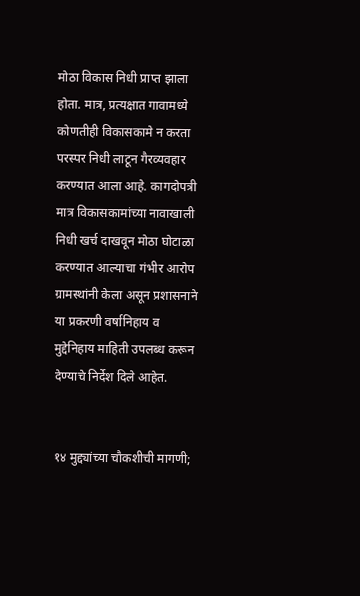मोठा विकास निधी प्राप्त झाला होता. मात्र, प्रत्यक्षात गावामध्ये कोणतीही विकासकामे न करता परस्पर निधी लाटून गैरव्यवहार करण्यात आला आहे. कागदोपत्री मात्र विकासकामांच्या नावाखाली निधी खर्च दाखवून मोठा घोटाळा करण्यात आल्याचा गंभीर आरोप ग्रामस्थांनी केला असून प्रशासनाने या प्रकरणी वर्षानिहाय व मुद्देनिहाय माहिती उपलब्ध करून देण्याचे निर्देश दिले आहेत.


१४ मुद्द्यांच्या चौकशीची मागणी;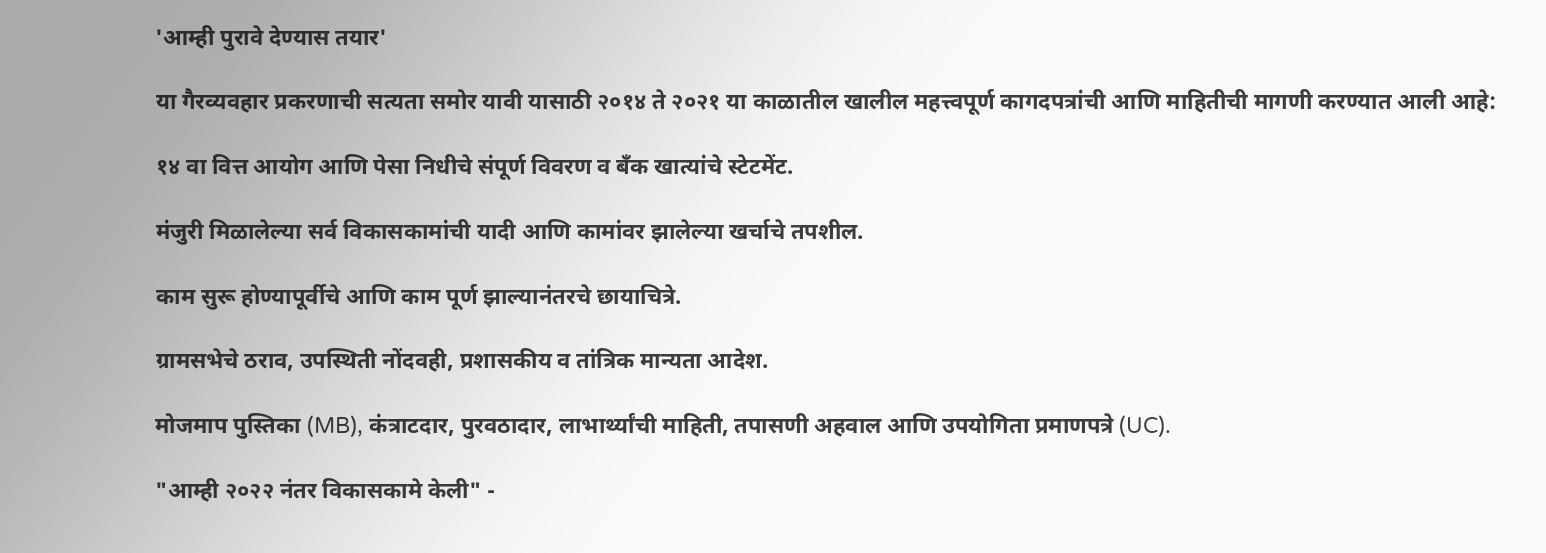'आम्ही पुरावे देण्यास तयार'

या गैरव्यवहार प्रकरणाची सत्यता समोर यावी यासाठी २०१४ ते २०२१ या काळातील खालील महत्त्वपूर्ण कागदपत्रांची आणि माहितीची मागणी करण्यात आली आहे:

१४ वा वित्त आयोग आणि पेसा निधीचे संपूर्ण विवरण व बँक खात्यांचे स्टेटमेंट.

मंजुरी मिळालेल्या सर्व विकासकामांची यादी आणि कामांवर झालेल्या खर्चाचे तपशील.

काम सुरू होण्यापूर्वीचे आणि काम पूर्ण झाल्यानंतरचे छायाचित्रे.

ग्रामसभेचे ठराव, उपस्थिती नोंदवही, प्रशासकीय व तांत्रिक मान्यता आदेश.

मोजमाप पुस्तिका (MB), कंत्राटदार, पुरवठादार, लाभार्थ्यांची माहिती, तपासणी अहवाल आणि उपयोगिता प्रमाणपत्रे (UC).

"आम्ही २०२२ नंतर विकासकामे केली" -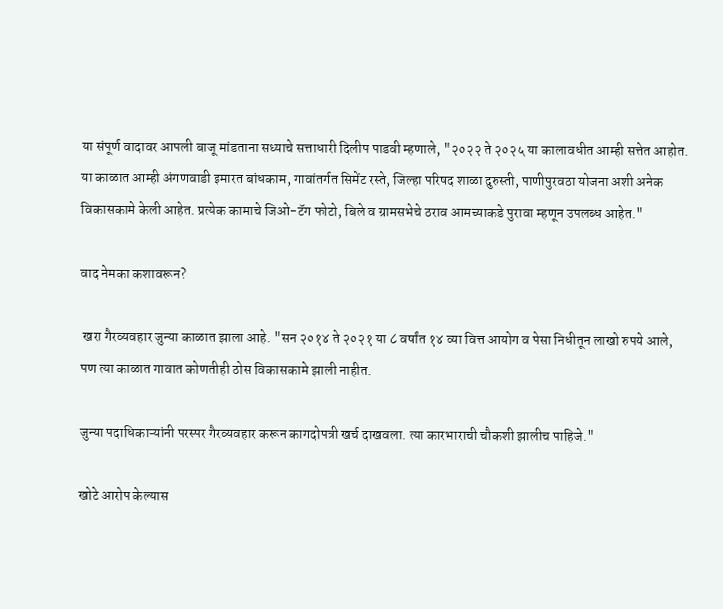या संपूर्ण वादावर आपली बाजू मांडताना सध्याचे सत्ताधारी दिलीप पाडवी म्हणाले, "२०२२ ते २०२५ या कालावधीत आम्ही सत्तेत आहोत. या काळात आम्ही अंगणवाडी इमारत बांधकाम, गावांतर्गत सिमेंट रस्ते, जिल्हा परिषद शाळा दुरुस्ती, पाणीपुरवठा योजना अशी अनेक विकासकामे केली आहेत. प्रत्येक कामाचे जिओ-टॅग फोटो, बिले व ग्रामसभेचे ठराव आमच्याकडे पुरावा म्हणून उपलब्ध आहेत."

वाद नेमका कशावरून?

 खरा गैरव्यवहार जुन्या काळात झाला आहे. "सन २०१४ ते २०२१ या ८ वर्षांत १४ व्या वित्त आयोग व पेसा निधीतून लाखो रुपये आले, पण त्या काळात गावात कोणतीही ठोस विकासकामे झाली नाहीत.

जुन्या पदाधिकाऱ्यांनी परस्पर गैरव्यवहार करून कागदोपत्री खर्च दाखवला. त्या कारभाराची चौकशी झालीच पाहिजे."

खोटे आरोप केल्यास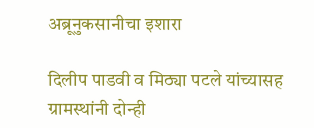अब्रूनुकसानीचा इशारा

दिलीप पाडवी व मिठ्या पटले यांच्यासह ग्रामस्थांनी दोन्ही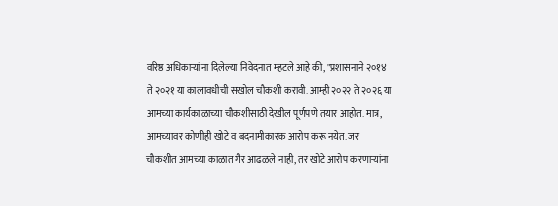वरिष्ठ अधिकाऱ्यांना दिलेल्या निवेदनात म्हटले आहे की, "प्रशासनाने २०१४ ते २०२१ या कालावधीची सखोल चौकशी करावी. आम्ही २०२२ ते २०२६ या आमच्या कार्यकाळाच्या चौकशीसाठी देखील पूर्णपणे तयार आहोत. मात्र, आमच्यावर कोणीही खोटे व बदनामीकारक आरोप करू नयेत. जर चौकशीत आमच्या काळात गैर आढळले नाही, तर खोटे आरोप करणाऱ्यांना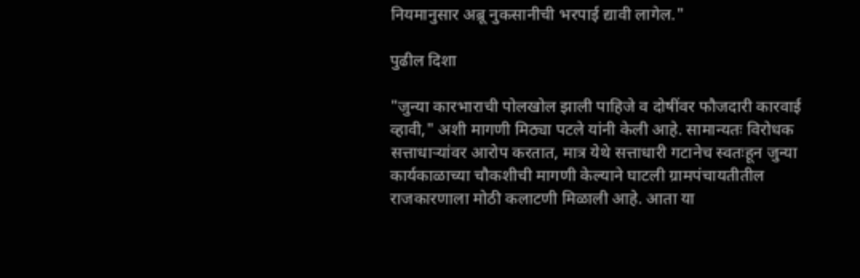नियमानुसार अब्रू नुकसानीची भरपाई द्यावी लागेल."

पुढील दिशा

"जुन्या कारभाराची पोलखोल झाली पाहिजे व दोषींवर फौजदारी कारवाई व्हावी," अशी मागणी मिठ्या पटले यांनी केली आहे. सामान्यतः विरोधक सत्ताधाऱ्यांवर आरोप करतात, मात्र येथे सत्ताधारी गटानेच स्वतःहून जुन्या कार्यकाळाच्या चौकशीची मागणी केल्याने घाटली ग्रामपंचायतीतील राजकारणाला मोठी कलाटणी मिळाली आहे. आता या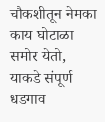चौकशीतून नेमका काय घोटाळा समोर येतो, याकडे संपूर्ण धडगाव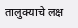तालुक्याचे लक्ष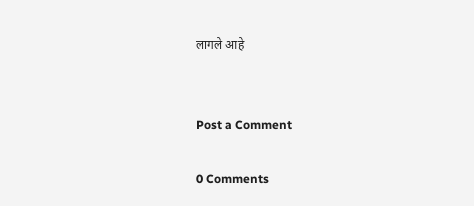लागले आहे


Post a Comment

0 Comments